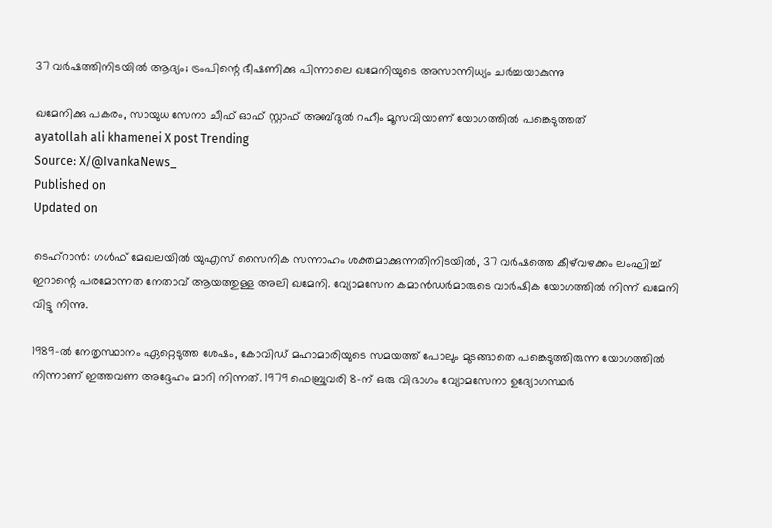37 വര്‍ഷത്തിനിടയില്‍ ആദ്യം; ട്രംപിന്റെ ഭീഷണിക്കു പിന്നാലെ ഖമേനിയുടെ അസാന്നിധ്യം ചര്‍ച്ചയാകുന്നു

ഖമേനിക്കു പകരം, സായുധ സേനാ ചീഫ് ഓഫ് സ്റ്റാഫ് അബ്ദുല്‍ റഹീം മൂസവിയാണ് യോഗത്തില്‍ പങ്കെടുത്തത്
ayatollah ali khamenei X post Trending
Source: X/@IvankaNews_
Published on
Updated on

ടെഹ്‌റാന്‍: ഗള്‍ഫ് മേഖലയില്‍ യുഎസ് സൈനിക സന്നാഹം ശക്തമാക്കുന്നതിനിടയില്‍, 37 വര്‍ഷത്തെ കീഴ്‌വഴക്കം ലംഘിച്ച് ഇറാന്റെ പരമോന്നത നേതാവ് ആയത്തുള്ള അലി ഖമേനി. വ്യോമസേന കമാന്‍ഡര്‍മാരുടെ വാര്‍ഷിക യോഗത്തില്‍ നിന്ന് ഖമേനി വിട്ടു നിന്നു.

1989-ല്‍ നേതൃസ്ഥാനം ഏറ്റെടുത്ത ശേഷം, കോവിഡ് മഹാമാരിയുടെ സമയത്ത് പോലും മുടങ്ങാതെ പങ്കെടുത്തിരുന്ന യോഗത്തില്‍ നിന്നാണ് ഇത്തവണ അദ്ദേഹം മാറി നിന്നത്. 1979 ഫെബ്രുവരി 8-ന് ഒരു വിഭാഗം വ്യോമസേനാ ഉദ്യോഗസ്ഥര്‍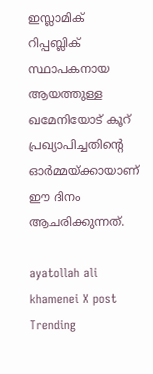ഇസ്ലാമിക് റിപ്പബ്ലിക് സ്ഥാപകനായ ആയത്തുള്ള ഖമേനിയോട് കൂറ് പ്രഖ്യാപിച്ചതിന്റെ ഓര്‍മ്മയ്ക്കായാണ് ഈ ദിനം ആചരിക്കുന്നത്.

ayatollah ali khamenei X post Trending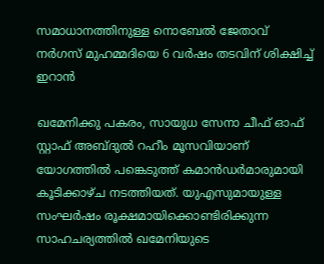സമാധാനത്തിനുള്ള നൊബേൽ ജേതാവ് നർഗസ് മുഹമ്മദിയെ 6 വർഷം തടവിന് ശിക്ഷിച്ച് ഇറാൻ

ഖമേനിക്കു പകരം, സായുധ സേനാ ചീഫ് ഓഫ് സ്റ്റാഫ് അബ്ദുല്‍ റഹീം മൂസവിയാണ് യോഗത്തില്‍ പങ്കെടുത്ത് കമാന്‍ഡര്‍മാരുമായി കൂടിക്കാഴ്ച നടത്തിയത്. യുഎസുമായുള്ള സംഘര്‍ഷം രൂക്ഷമായിക്കൊണ്ടിരിക്കുന്ന സാഹചര്യത്തില്‍ ഖമേനിയുടെ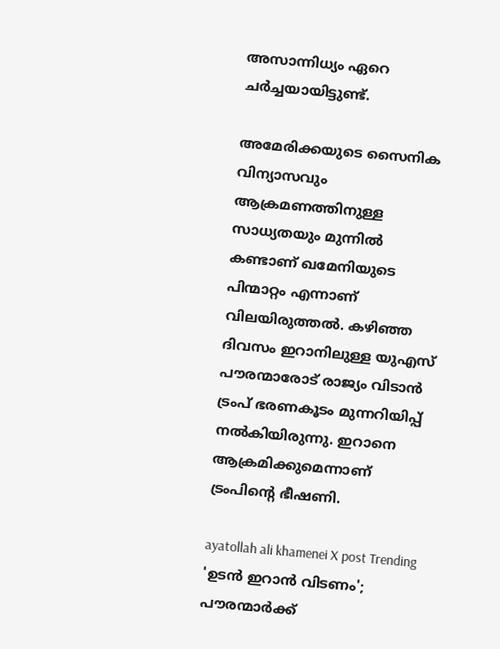അസാന്നിധ്യം ഏറെ ചര്‍ച്ചയായിട്ടുണ്ട്.

അമേരിക്കയുടെ സൈനിക വിന്യാസവും ആക്രമണത്തിനുള്ള സാധ്യതയും മുന്നില്‍ കണ്ടാണ് ഖമേനിയുടെ പിന്മാറ്റം എന്നാണ് വിലയിരുത്തല്‍. കഴിഞ്ഞ ദിവസം ഇറാനിലുള്ള യുഎസ് പൗരന്മാരോട് രാജ്യം വിടാന്‍ ട്രംപ് ഭരണകൂടം മുന്നറിയിപ്പ് നല്‍കിയിരുന്നു. ഇറാനെ ആക്രമിക്കുമെന്നാണ് ട്രംപിന്റെ ഭീഷണി.

ayatollah ali khamenei X post Trending
'ഉടൻ ഇറാൻ വിടണം'; പൗരന്മാർക്ക്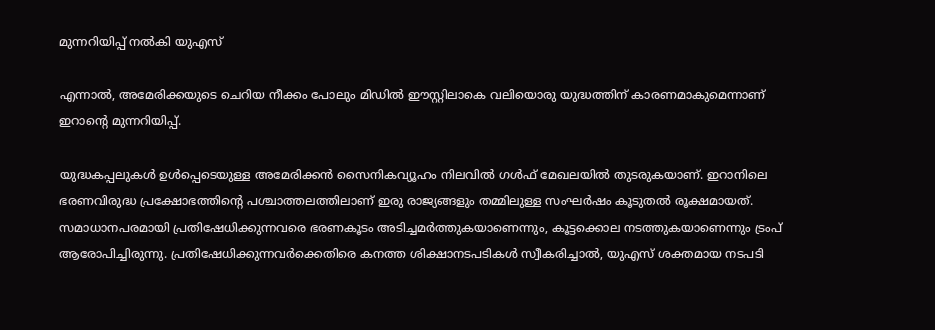മുന്നറിയിപ്പ് നൽകി യുഎസ്

എന്നാല്‍, അമേരിക്കയുടെ ചെറിയ നീക്കം പോലും മിഡില്‍ ഈസ്റ്റിലാകെ വലിയൊരു യുദ്ധത്തിന് കാരണമാകുമെന്നാണ് ഇറാന്റെ മുന്നറിയിപ്പ്.

യുദ്ധകപ്പലുകള്‍ ഉള്‍പ്പെടെയുള്ള അമേരിക്കന്‍ സൈനികവ്യൂഹം നിലവില്‍ ഗള്‍ഫ് മേഖലയില്‍ തുടരുകയാണ്. ഇറാനിലെ ഭരണവിരുദ്ധ പ്രക്ഷോഭത്തിന്റെ പശ്ചാത്തലത്തിലാണ് ഇരു രാജ്യങ്ങളും തമ്മിലുള്ള സംഘര്‍ഷം കൂടുതല്‍ രൂക്ഷമായത്. സമാധാനപരമായി പ്രതിഷേധിക്കുന്നവരെ ഭരണകൂടം അടിച്ചമര്‍ത്തുകയാണെന്നും, കൂട്ടക്കൊല നടത്തുകയാണെന്നും ട്രംപ് ആരോപിച്ചിരുന്നു. പ്രതിഷേധിക്കുന്നവര്‍ക്കെതിരെ കനത്ത ശിക്ഷാനടപടികള്‍ സ്വീകരിച്ചാല്‍, യുഎസ് ശക്തമായ നടപടി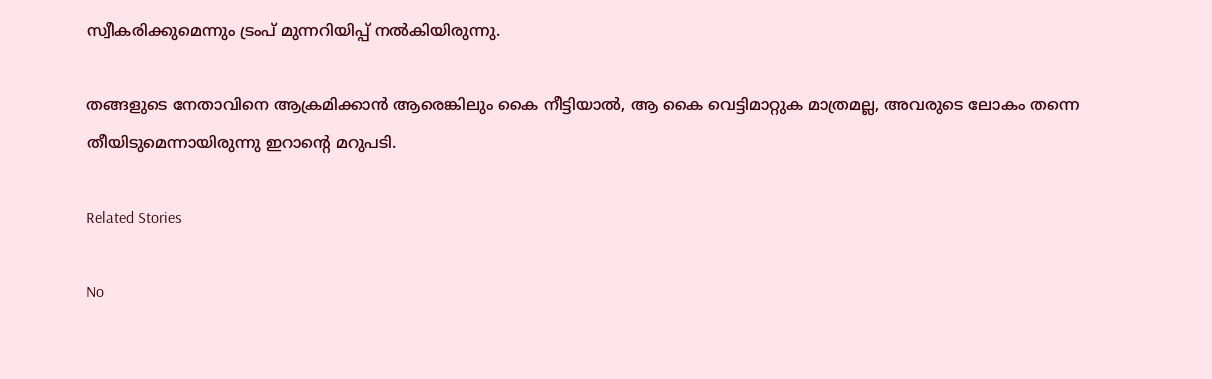സ്വീകരിക്കുമെന്നും ട്രംപ് മുന്നറിയിപ്പ് നല്‍കിയിരുന്നു.

തങ്ങളുടെ നേതാവിനെ ആക്രമിക്കാന്‍ ആരെങ്കിലും കൈ നീട്ടിയാല്‍, ആ കൈ വെട്ടിമാറ്റുക മാത്രമല്ല, അവരുടെ ലോകം തന്നെ തീയിടുമെന്നായിരുന്നു ഇറാന്റെ മറുപടി.

Related Stories

No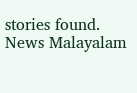stories found.
News Malayalam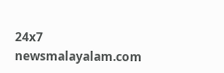24x7
newsmalayalam.com